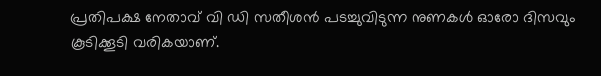പ്രതിപക്ഷ നേതാവ് വി ഡി സതീശൻ പടച്ചുവിടുന്ന നുണകള്‍ ഓരോ ദിസവും കൂടിക്കൂടി വരികയാണ്.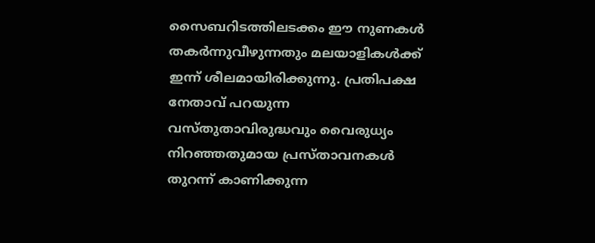സൈബറിടത്തിലടക്കം ഈ നുണകള്‍ തകർന്നുവീ‍ഴുന്നതും മലയാളികള്‍ക്ക് ഇന്ന് ശീലമായിരിക്കുന്നു. പ്രതിപക്ഷ നേതാവ് പറയുന്ന വസ്തുതാവിരുദ്ധവും വൈരുധ്യം നിറഞ്ഞതുമായ പ്രസ്താവനകൾ തുറന്ന് കാണിക്കുന്ന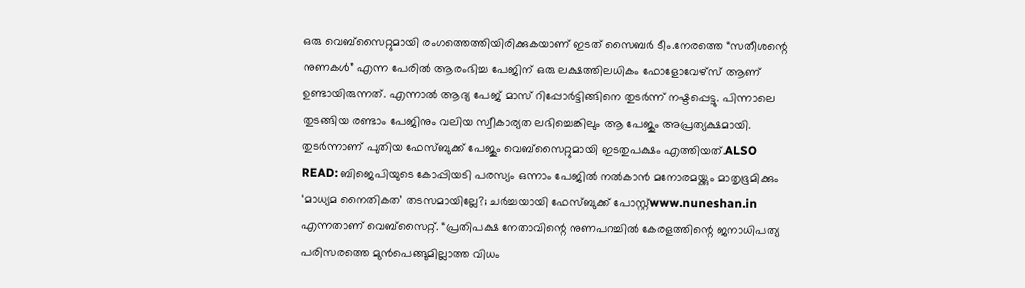ഒരു വെബ്സൈറ്റുമായി രംഗത്തെത്തിയിരിക്കുകയാണ് ഇടത് സൈബർ ടീം.നേരത്തെ “സതീശന്റെ നുണകൾ” എന്ന പേരിൽ ആരംഭിച്ച പേജിന് ഒരു ലക്ഷത്തിലധികം ഫോളോവേഴ്സ് ആണ് ഉണ്ടായിരുന്നത്. എന്നാൽ ആദ്യ പേജ് മാസ് റിപ്പോർട്ടിങ്ങിനെ തുടർന്ന് നഷ്ടപ്പെട്ടു. പിന്നാലെ തുടങ്ങിയ രണ്ടാം പേജിനും വലിയ സ്വീകാര്യത ലഭിച്ചെങ്കിലും ആ പേജും അപ്രത്യക്ഷമായി. തുടർന്നാണ് പുതിയ ഫേസ്ബുക്ക് പേജും വെബ്സൈറ്റുമായി ഇടതുപക്ഷം എത്തിയത്.ALSO READ: ബിജെപിയുടെ കോപ്പിയടി പരസ്യം ഒന്നാം പേജിൽ നൽകാൻ മനോരമയ്ക്കും മാതൃഭൂമിക്കും ‘മാധ്യമ നൈതികത’ തടസമായില്ലേ?; ചർച്ചയായി ഫേസ്ബുക്ക് പോസ്റ്റ്www.nuneshan.in എന്നതാണ് വെബ്സൈറ്റ്. “പ്രതിപക്ഷ നേതാവിന്റെ നുണപറച്ചിൽ കേരളത്തിന്റെ ജനാധിപത്യ പരിസരത്തെ മുൻപെങ്ങുമില്ലാത്ത വിധം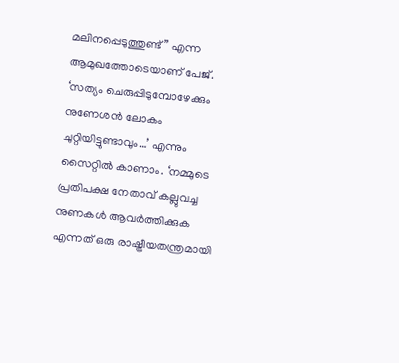മലിനപ്പെടുത്തുണ്ട്” എന്ന ആമുഖത്തോടെയാണ് പേജ്. ‘സത്യം ചെരുപ്പിടുമ്പോഴേക്കും നുണേശൻ ലോകം ചുറ്റിയിട്ടുണ്ടാവും…’ എന്നും സൈറ്റിൽ കാണാം. ‘നമ്മുടെ പ്രതിപക്ഷ നേതാവ് കല്ലുവച്ച നുണകൾ ആവർത്തിക്കുക എന്നത് ഒരു രാഷ്ട്രീയതന്ത്രമായി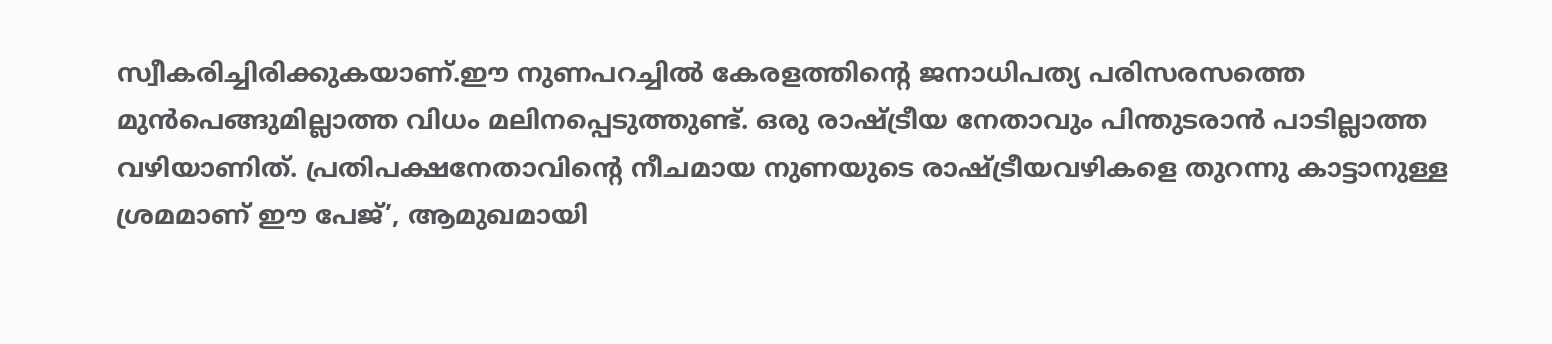സ്വീകരിച്ചിരിക്കുകയാണ്.ഈ നുണപറച്ചിൽ കേരളത്തിന്റെ ജനാധിപത്യ പരിസരസത്തെ മുൻപെങ്ങുമില്ലാത്ത വിധം മലിനപ്പെടുത്തുണ്ട്. ഒരു രാഷ്ട്രീയ നേതാവും പിന്തുടരാൻ പാടില്ലാത്ത വഴിയാണിത്. പ്രതിപക്ഷനേതാവിന്റെ നീചമായ നുണയുടെ രാഷ്ട്രീയവഴികളെ തുറന്നു കാട്ടാനുള്ള ശ്രമമാണ് ഈ പേജ്’, ആമുഖമായി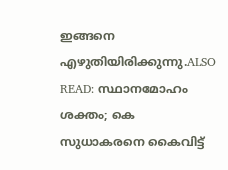ഇങ്ങനെ എ‍ഴുതിയിരിക്കുന്നു.ALSO READ: സ്ഥാനമോഹം ശക്തം; കെ സുധാകരനെ കൈവിട്ട്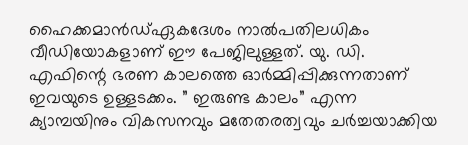ഹൈക്കമാൻഡ്ഏകദേശം നാൽപതിലധികം വീഡിയോകളാണ് ഈ പേജിലുള്ളത്. യു. ഡി. എഫിന്റെ ഭരണ കാലത്തെ ഓർമ്മിപ്പിക്കുന്നതാണ് ഇവയുടെ ഉള്ളടക്കം. ” ഇരുണ്ട കാലം” എന്ന ക്യാമ്പയിനും വികസനവും മതേതരത്വവും ചർച്ചയാക്കിയ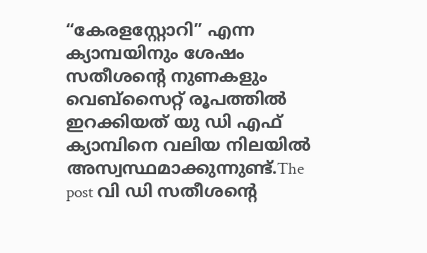“കേരളസ്റ്റോറി” എന്ന ക്യാമ്പയിനും ശേഷം സതീശന്റെ നുണകളും വെബ്സൈറ്റ് രൂപത്തിൽ ഇറക്കിയത് യു ഡി എഫ് ക്യാമ്പിനെ വലിയ നിലയിൽ അസ്വസ്ഥമാക്കുന്നുണ്ട്.The post വി ഡി സതീശന്റെ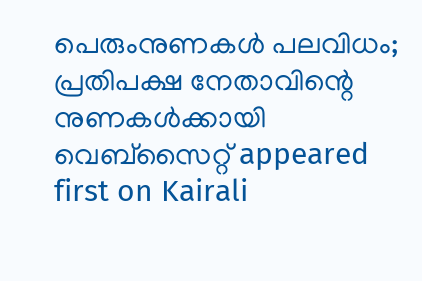പെരുംനുണകൾ പലവിധം; പ്രതിപക്ഷ നേതാവിന്റെ നുണകൾക്കായി വെബ്സൈറ്റ് appeared first on Kairali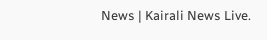News | Kairali News Live.